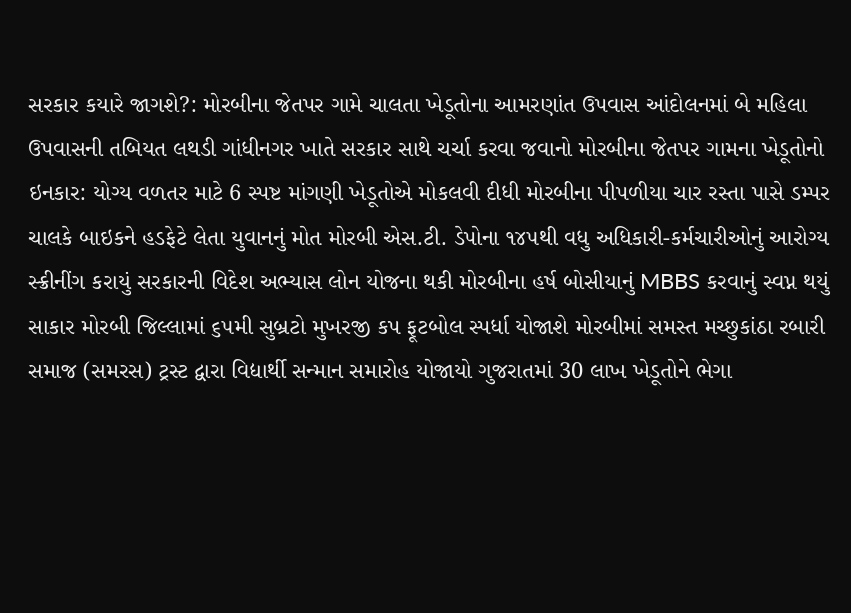સરકાર કયારે જાગશે?: મોરબીના જેતપર ગામે ચાલતા ખેડૂતોના આમરણાંત ઉપવાસ આંદોલનમાં બે મહિલા ઉપવાસની તબિયત લથડી ગાંધીનગર ખાતે સરકાર સાથે ચર્ચા કરવા જવાનો મોરબીના જેતપર ગામના ખેડૂતોનો ઇનકાર: યોગ્ય વળતર માટે 6 સ્પષ્ટ માંગણી ખેડૂતોએ મોકલવી દીધી મોરબીના પીપળીયા ચાર રસ્તા પાસે ડમ્પર ચાલકે બાઇકને હડફેટે લેતા યુવાનનું મોત મોરબી એસ.ટી. ડેપોના ૧૪૫થી વધુ અધિકારી-કર્મચારીઓનું આરોગ્ય સ્ક્રીનીંગ કરાયું સરકારની વિદેશ અભ્યાસ લોન યોજના થકી મોરબીના હર્ષ બોસીયાનું MBBS કરવાનું સ્વપ્ન થયું સાકાર મોરબી જિલ્લામાં ૬૫મી સુબ્રટો મુખરજી કપ ફૂટબોલ સ્પર્ધા યોજાશે મોરબીમાં સમસ્ત મચ્છુકાંઠા રબારી સમાજ (સમરસ) ટ્રસ્ટ દ્વારા વિદ્યાર્થી સન્માન સમારોહ યોજાયો ગુજરાતમાં 30 લાખ ખેડૂતોને ભેગા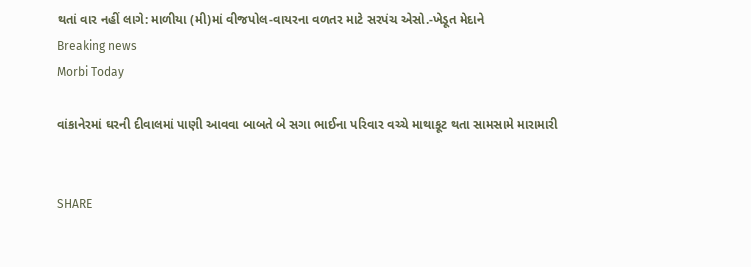થતાં વાર નહીં લાગે: માળીયા (મી)માં વીજપોલ-વાયરના વળતર માટે સરપંચ એસો.-ખેડૂત મેદાને
Breaking news
Morbi Today

વાંકાનેરમાં ઘરની દીવાલમાં પાણી આવવા બાબતે બે સગા ભાઈના પરિવાર વચ્ચે માથાકૂટ થતા સામસામે મારામારી


SHARE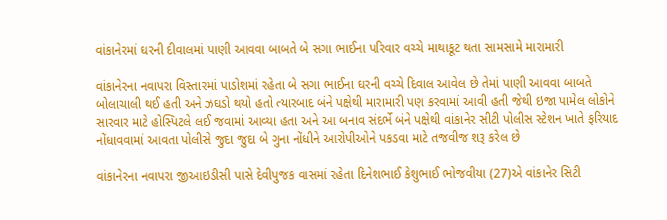વાંકાનેરમાં ઘરની દીવાલમાં પાણી આવવા બાબતે બે સગા ભાઈના પરિવાર વચ્ચે માથાકૂટ થતા સામસામે મારામારી

વાંકાનેરના નવાપરા વિસ્તારમાં પાડોશમાં રહેતા બે સગા ભાઈના ઘરની વચ્ચે દિવાલ આવેલ છે તેમાં પાણી આવવા બાબતે બોલાચાલી થઈ હતી અને ઝઘડો થયો હતો ત્યારબાદ બંને પક્ષેથી મારામારી પણ કરવામાં આવી હતી જેથી ઇજા પામેલ લોકોને સારવાર માટે હોસ્પિટલે લઈ જવામાં આવ્યા હતા અને આ બનાવ સંદર્ભે બંને પક્ષેથી વાંકાનેર સીટી પોલીસ સ્ટેશન ખાતે ફરિયાદ નોંધાવવામાં આવતા પોલીસે જુદા જુદા બે ગુના નોંધીને આરોપીઓને પકડવા માટે તજવીજ શરૂ કરેલ છે

વાંકાનેરના નવાપરા જીઆઇડીસી પાસે દેવીપુજક વાસમાં રહેતા દિનેશભાઈ કેશુભાઈ ભોજવીયા (27)એ વાંકાનેર સિટી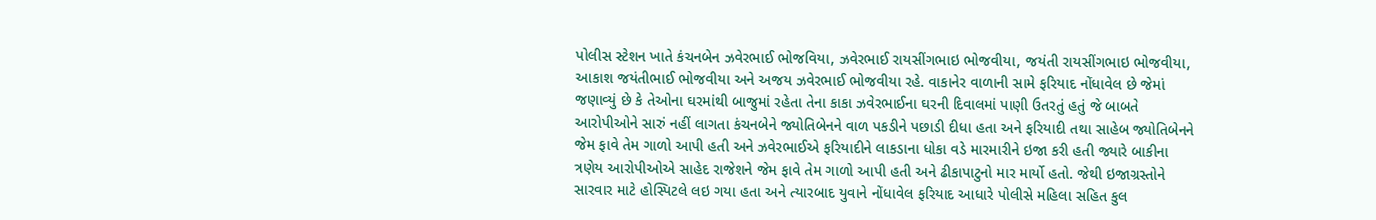પોલીસ સ્ટેશન ખાતે કંચનબેન ઝવેરભાઈ ભોજવિયા, ઝવેરભાઈ રાયસીંગભાઇ ભોજવીયા, જયંતી રાયસીંગભાઇ ભોજવીયા, આકાશ જયંતીભાઈ ભોજવીયા અને અજય ઝવેરભાઈ ભોજવીયા રહે. વાકાનેર વાળાની સામે ફરિયાદ નોંધાવેલ છે જેમાં જણાવ્યું છે કે તેઓના ઘરમાંથી બાજુમાં રહેતા તેના કાકા ઝવેરભાઈના ઘરની દિવાલમાં પાણી ઉતરતું હતું જે બાબતે આરોપીઓને સારું નહીં લાગતા કંચનબેને જ્યોતિબેનને વાળ પકડીને પછાડી દીધા હતા અને ફરિયાદી તથા સાહેબ જ્યોતિબેનને જેમ ફાવે તેમ ગાળો આપી હતી અને ઝવેરભાઈએ ફરિયાદીને લાકડાના ધોકા વડે મારમારીને ઇજા કરી હતી જ્યારે બાકીના ત્રણેય આરોપીઓએ સાહેદ રાજેશને જેમ ફાવે તેમ ગાળો આપી હતી અને ઢીકાપાટુનો માર માર્યો હતો. જેથી ઇજાગ્રસ્તોને સારવાર માટે હોસ્પિટલે લઇ ગયા હતા અને ત્યારબાદ યુવાને નોંધાવેલ ફરિયાદ આધારે પોલીસે મહિલા સહિત કુલ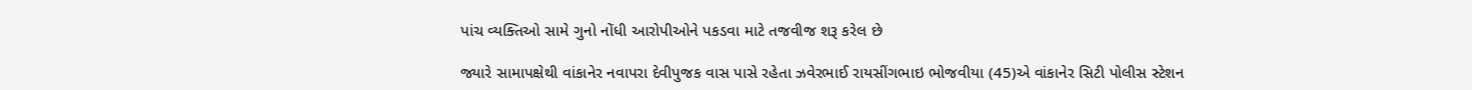પાંચ વ્યક્તિઓ સામે ગુનો નોંધી આરોપીઓને પકડવા માટે તજવીજ શરૂ કરેલ છે

જ્યારે સામાપક્ષેથી વાંકાનેર નવાપરા દેવીપુજક વાસ પાસે રહેતા ઝવેરભાઈ રાયસીંગભાઇ ભોજવીયા (45)એ વાંકાનેર સિટી પોલીસ સ્ટેશન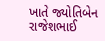ખાતે જ્યોતિબેન રાજેશભાઈ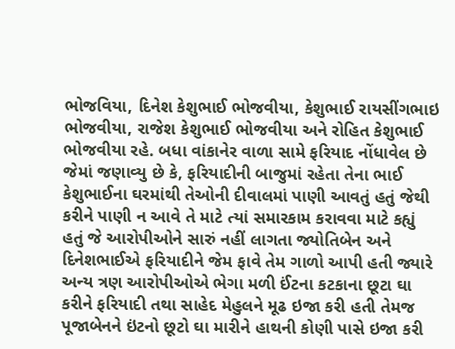ભોજવિયા, દિનેશ કેશુભાઈ ભોજવીયા, કેશુભાઈ રાયસીંગભાઇ ભોજવીયા, રાજેશ કેશુભાઈ ભોજવીયા અને રોહિત કેશુભાઈ ભોજવીયા રહે. બધા વાંકાનેર વાળા સામે ફરિયાદ નોંધાવેલ છે જેમાં જણાવ્યુ છે કે, ફરિયાદીની બાજુમાં રહેતા તેના ભાઈ કેશુભાઈના ઘરમાંથી તેઓની દીવાલમાં પાણી આવતું હતું જેથી કરીને પાણી ન આવે તે માટે ત્યાં સમારકામ કરાવવા માટે કહ્યું હતું જે આરોપીઓને સારું નહીં લાગતા જ્યોતિબેન અને દિનેશભાઈએ ફરિયાદીને જેમ ફાવે તેમ ગાળો આપી હતી જ્યારે અન્ય ત્રણ આરોપીઓએ ભેગા મળી ઈંટના કટકાના છૂટા ઘા કરીને ફરિયાદી તથા સાહેદ મેહુલને મૂઢ ઇજા કરી હતી તેમજ પૂજાબેનને ઇંટનો છૂટો ઘા મારીને હાથની કોણી પાસે ઇજા કરી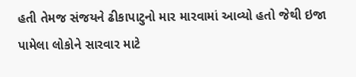હતી તેમજ સંજયને ઢીકાપાટુનો માર મારવામાં આવ્યો હતો જેથી ઇજા પામેલા લોકોને સારવાર માટે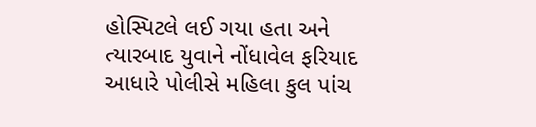હોસ્પિટલે લઈ ગયા હતા અને ત્યારબાદ યુવાને નોંધાવેલ ફરિયાદ આધારે પોલીસે મહિલા કુલ પાંચ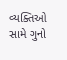વ્યક્તિઓ સામે ગુનો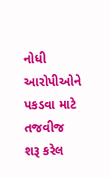નોધી આરોપીઓને પકડવા માટે તજવીજ શરૂ કરેલ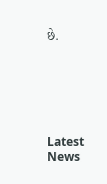છે.






Latest News